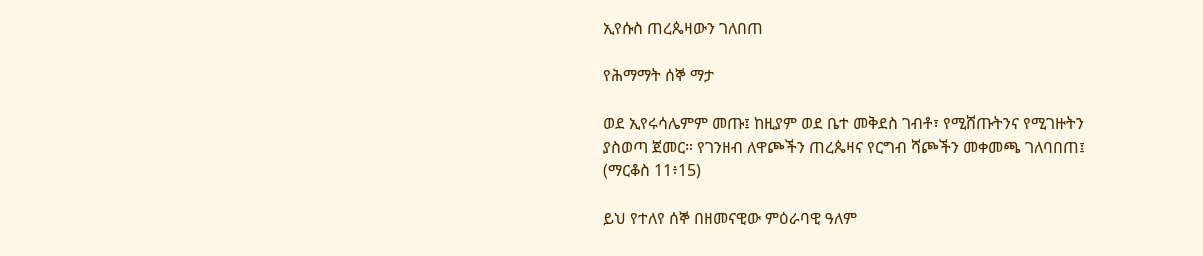ኢየሱስ ጠረጴዛውን ገለበጠ

የሕማማት ሰኞ ማታ

ወደ ኢየሩሳሌምም መጡ፤ ከዚያም ወደ ቤተ መቅደስ ገብቶ፣ የሚሸጡትንና የሚገዙትን ያስወጣ ጀመር። የገንዘብ ለዋጮችን ጠረጴዛና የርግብ ሻጮችን መቀመጫ ገለባበጠ፤  (ማርቆስ 11፥15)

ይህ የተለየ ሰኞ በዘመናዊው ምዕራባዊ ዓለም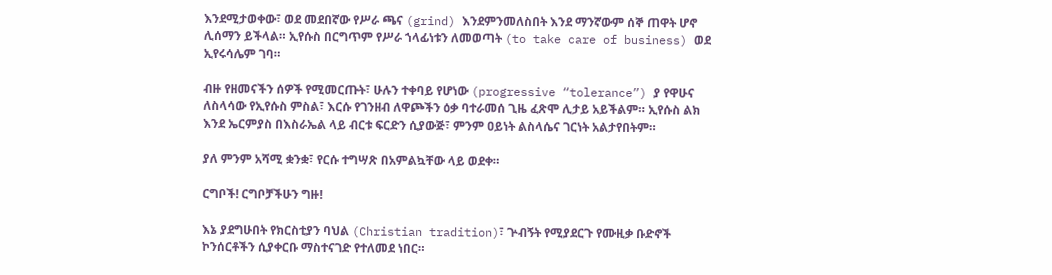እንደሚታወቀው፣ ወደ መደበኛው የሥራ ጫና (grind) እንደምንመለስበት እንደ ማንኛውም ሰኞ ጠዋት ሆኖ ሊሰማን ይችላል። ኢየሱስ በርግጥም የሥራ ኀላፊነቱን ለመወጣት (to take care of business) ወደ ኢየሩሳሌም ገባ።

ብዙ የዘመናችን ሰዎች የሚመርጡት፣ ሁሉን ተቀባይ የሆነው (progressive “tolerance”) ያ የዋሁና ለስላሳው የኢየሱስ ምስል፣ እርሱ የገንዘብ ለዋጮችን ዕቃ ባተራመሰ ጊዜ ፈጽሞ ሊታይ አይችልም። ኢየሱስ ልክ እንደ ኤርምያስ በእስራኤል ላይ ብርቱ ፍርድን ሲያውጅ፣ ምንም ዐይነት ልስላሴና ገርነት አልታየበትም።

ያለ ምንም አሻሚ ቋንቋ፣ የርሱ ተግሣጽ በአምልኳቸው ላይ ወደቀ።

ርግቦች! ርግቦቻችሁን ግዙ!

እኔ ያደግሁበት የክርስቲያን ባህል (Christian tradition)፣ ጕብኝት የሚያደርጉ የሙዚቃ ቡድኖች ኮንሰርቶችን ሲያቀርቡ ማስተናገድ የተለመደ ነበር።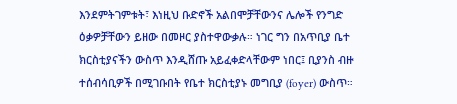እንደምትገምቱት፣ እነዚህ ቡድኖች አልበሞቻቸውንና ሌሎች የንግድ ዕቃዎቻቸውን ይዘው በመዞር ያስተዋውቃሉ። ነገር ግን በአጥቢያ ቤተ ክርስቲያናችን ውስጥ እንዲሸጡ አይፈቀድላቸውም ነበር፤ ቢያንስ ብዙ ተሰብሳቢዎች በሚገቡበት የቤተ ክርስቲያኑ መግቢያ (foyer) ውስጥ።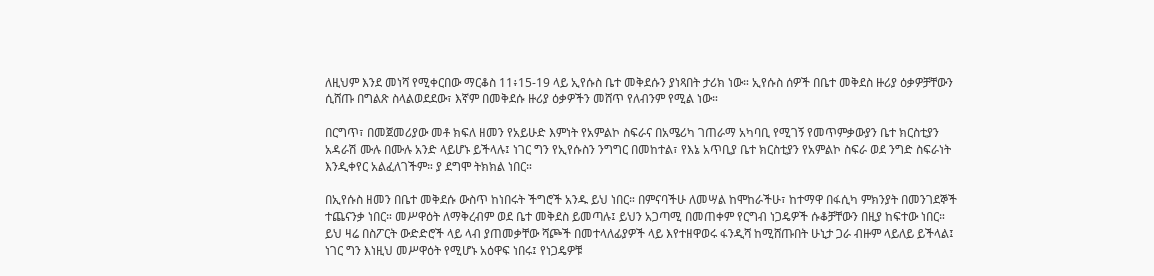ለዚህም እንደ መነሻ የሚቀርበው ማርቆስ 11፥15-19 ላይ ኢየሱስ ቤተ መቅደሱን ያነጻበት ታሪክ ነው። ኢየሱስ ሰዎች በቤተ መቅደስ ዙሪያ ዕቃዎቻቸውን ሲሸጡ በግልጽ ስላልወደደው፣ እኛም በመቅደሱ ዙሪያ ዕቃዎችን መሸጥ የለብንም የሚል ነው።

በርግጥ፣ በመጀመሪያው መቶ ክፍለ ዘመን የአይሁድ እምነት የአምልኮ ስፍራና በአሜሪካ ገጠራማ አካባቢ የሚገኝ የመጥምቃውያን ቤተ ክርስቲያን አዳራሽ ሙሉ በሙሉ አንድ ላይሆኑ ይችላሉ፤ ነገር ግን የኢየሱስን ንግግር በመከተል፣ የእኔ አጥቢያ ቤተ ክርስቲያን የአምልኮ ስፍራ ወደ ንግድ ስፍራነት እንዲቀየር አልፈለገችም። ያ ደግሞ ትክክል ነበር።

በኢየሱስ ዘመን በቤተ መቅደሱ ውስጥ ከነበሩት ችግሮች አንዱ ይህ ነበር። በምናባችሁ ለመሣል ከሞከራችሁ፣ ከተማዋ በፋሲካ ምክንያት በመንገደኞች ተጨናንቃ ነበር። መሥዋዕት ለማቅረብም ወደ ቤተ መቅደስ ይመጣሉ፤ ይህን አጋጣሚ በመጠቀም የርግብ ነጋዴዎች ሱቆቻቸውን በዚያ ከፍተው ነበር። ይህ ዛሬ በስፖርት ውድድሮች ላይ ላብ ያጠመቃቸው ሻጮች በመተላለፊያዎች ላይ እየተዘዋወሩ ፋንዲሻ ከሚሸጡበት ሁኒታ ጋራ ብዙም ላይለይ ይችላል፤ ነገር ግን እነዚህ መሥዋዕት የሚሆኑ አዕዋፍ ነበሩ፤ የነጋዴዎቹ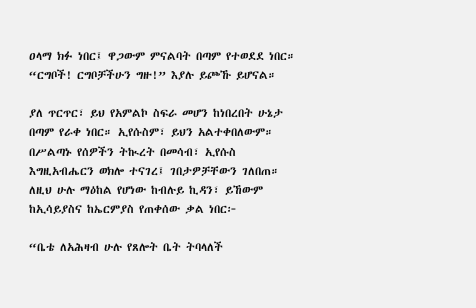ዐላማ ክፉ ነበር፤ ዋጋውም ምናልባት በጣም የተወደደ ነበር። “ርግቦች! ርግቦቻችሁን ግዙ!” እያሉ ይጮኹ ይሆናል።

ያለ ጥርጥር፣ ይህ የአምልኮ ስፍራ መሆን ከነበረበት ሁኔታ በጣም የራቀ ነበር። ኢየሱስም፣ ይህን አልተቀበለውም። በሥልጣኑ የሰዎችን ትኲረት በመሳብ፣ ኢየሱስ እግዚአብሔርን ወክሎ ተናገረ፤ ገበታዎቻቸውን ገለበጠ። ለዚህ ሁሉ ማዕከል የሆነው ከብሉይ ኪዳን፣ ይኸውም ከኢሳይያስና ከኤርምያስ የጠቀሰው ቃል ነበር፦

“ቤቴ ለአሕዛብ ሁሉ የጸሎት ቤት ትባላለች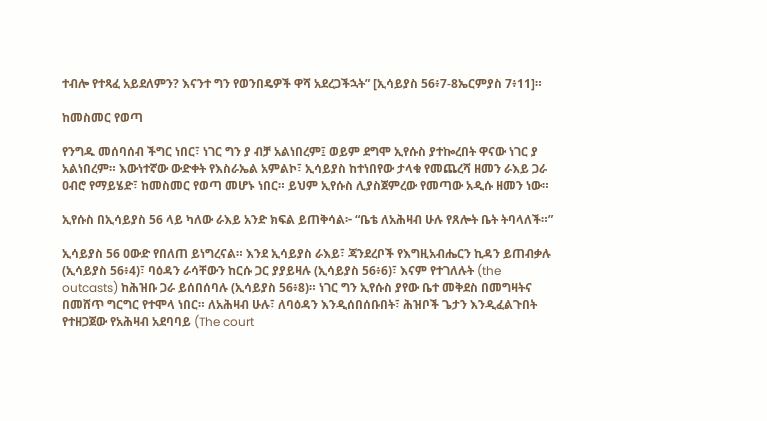ተብሎ የተጻፈ አይደለምን? እናንተ ግን የወንበዴዎች ዋሻ አደረጋችኋት” [ኢሳይያስ 56፥7-8ኤርምያስ 7፥11]።

ከመስመር የወጣ

የንግዱ መሰባሰብ ችግር ነበር፣ ነገር ግን ያ ብቻ አልነበረም፤ ወይም ደግሞ ኢየሱስ ያተኰረበት ዋናው ነገር ያ አልነበረም። እውነተኛው ውድቀት የእስራኤል አምልኮ፣ ኢሳይያስ ከተነበየው ታላቁ የመጨረሻ ዘመን ራእይ ጋራ ዐብሮ የማይሄድ፣ ከመስመር የወጣ መሆኑ ነበር። ይህም ኢየሱስ ሊያስጀምረው የመጣው አዲሱ ዘመን ነው።

ኢየሱስ በኢሳይያስ 56 ላይ ካለው ራእይ አንድ ክፍል ይጠቅሳል፦ “ቤቴ ለአሕዛብ ሁሉ የጸሎት ቤት ትባላለች።”

ኢሳይያስ 56 ዐውድ የበለጠ ይነግረናል። እንደ ኢሳይያስ ራእይ፣ ጃንደረቦች የእግዚአብሔርን ኪዳን ይጠብቃሉ (ኢሳይያስ 56፥4)፣ ባዕዳን ራሳቸውን ከርሱ ጋር ያያይዛሉ (ኢሳይያስ 56፥6)፣ እናም የተገለሉት (the outcasts) ከሕዝቡ ጋራ ይሰበሰባሉ (ኢሳይያስ 56፥8)። ነገር ግን ኢየሱስ ያየው ቤተ መቅደስ በመግዛትና በመሸጥ ግርግር የተሞላ ነበር። ለአሕዛብ ሁሉ፣ ለባዕዳን እንዲሰበሰቡበት፣ ሕዝቦች ጌታን እንዲፈልጉበት የተዘጋጀው የአሕዛብ አደባባይ (The court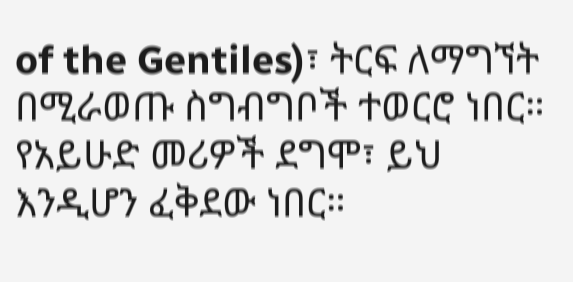of the Gentiles)፣ ትርፍ ለማግኘት በሚራወጡ ስግብግቦች ተወርሮ ነበር። የአይሁድ መሪዎች ደግሞ፣ ይህ እንዲሆን ፈቅደው ነበር።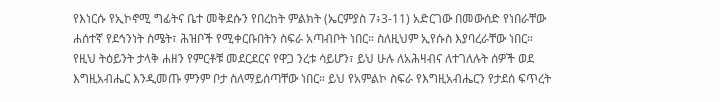የእነርሱ የኢኮኖሚ ግፊትና ቤተ መቅደሱን የበረከት ምልክት (ኤርምያስ 7፥3-11) አድርገው በመውሰድ የነበራቸው ሐሰተኛ የደኅንነት ስሜት፣ ሕዝቦች የሚቀርቡበትን ስፍራ አጣብቦት ነበር። ስለዚህም ኢየሱስ እያባረራቸው ነበር። የዚህ ትዕይንት ታላቅ ሐዘን የምርቶቹ መደርደርና የዋጋ ንረቱ ሳይሆን፣ ይህ ሁሉ ለአሕዛብና ለተገለሉት ሰዎች ወደ እግዚአብሔር እንዲመጡ ምንም ቦታ ስለማይሰጣቸው ነበር። ይህ የአምልኮ ስፍራ የእግዚአብሔርን የታደሰ ፍጥረት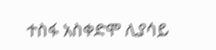ተስፋ አስቀድሞ ሊያሳይ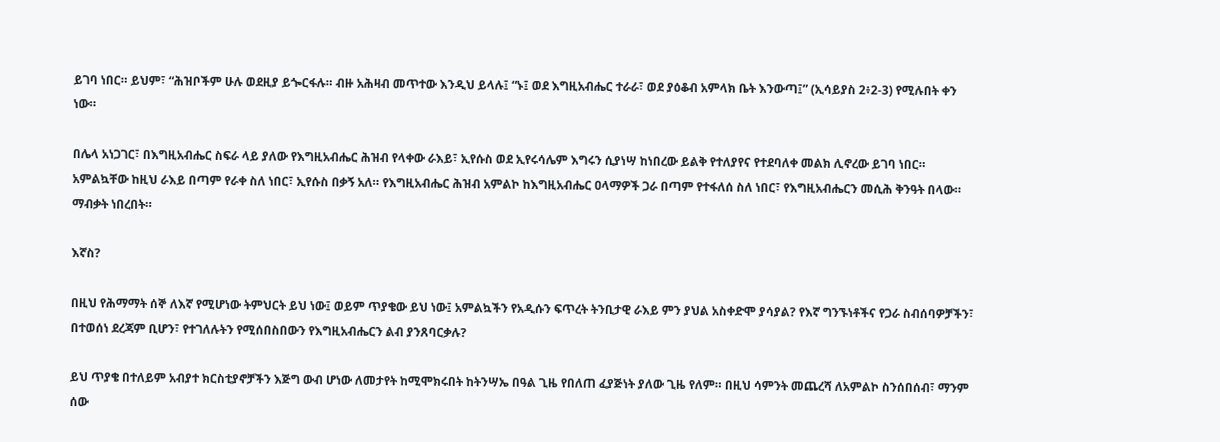ይገባ ነበር። ይህም፣ “ሕዝቦችም ሁሉ ወደዚያ ይጐርፋሉ። ብዙ አሕዛብ መጥተው እንዲህ ይላሉ፤ “ኑ፤ ወደ እግዚአብሔር ተራራ፣ ወደ ያዕቆብ አምላክ ቤት እንውጣ፤” (ኢሳይያስ 2፥2-3) የሚሉበት ቀን ነው።

በሌላ አነጋገር፣ በእግዚአብሔር ስፍራ ላይ ያለው የእግዚአብሔር ሕዝብ የላቀው ራእይ፣ ኢየሱስ ወደ ኢየሩሳሌም እግሩን ሲያነሣ ከነበረው ይልቅ የተለያየና የተደባለቀ መልክ ሊኖረው ይገባ ነበር። አምልኳቸው ከዚህ ራእይ በጣም የራቀ ስለ ነበር፣ ኢየሱስ በቃኝ አለ። የእግዚአብሔር ሕዝብ አምልኮ ከእግዚአብሔር ዐላማዎች ጋራ በጣም የተፋለሰ ስለ ነበር፣ የእግዚአብሔርን መሲሕ ቅንዓት በላው። ማብቃት ነበረበት።

እኛስ?

በዚህ የሕማማት ሰኞ ለእኛ የሚሆነው ትምህርት ይህ ነው፤ ወይም ጥያቄው ይህ ነው፤ አምልኳችን የአዲሱን ፍጥረት ትንቢታዊ ራእይ ምን ያህል አስቀድሞ ያሳያል? የእኛ ግንኙነቶችና የጋራ ስብሰባዎቻችን፣ በተወሰነ ደረጃም ቢሆን፣ የተገለሉትን የሚሰበስበውን የእግዚአብሔርን ልብ ያንጸባርቃሉ?

ይህ ጥያቄ በተለይም አብያተ ክርስቲያኖቻችን እጅግ ውብ ሆነው ለመታየት ከሚሞክሩበት ከትንሣኤ በዓል ጊዜ የበለጠ ፈያጅነት ያለው ጊዜ የለም። በዚህ ሳምንት መጨረሻ ለአምልኮ ስንሰበሰብ፣ ማንም ሰው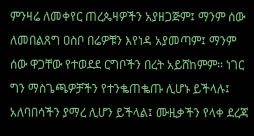ምንዛሬ ለመቀየር ጠረጴዛዎችን አያዘጋጅም፤ ማንም ሰው ለመበልጸግ ዐስቦ በሬዎቹን እየነዳ አያመጣም፤ ማንም ሰው ዋጋቸው የተወደደ ርግቦችን በረት አይሸከምም። ነገር ግን ማስጌጫዎቻችን የተንቈጠቈጡ ሊሆኑ ይችላሉ፤ አለባበሳችን ያማረ ሊሆን ይችላል፤ ሙዚቃችን የላቀ ደረጃ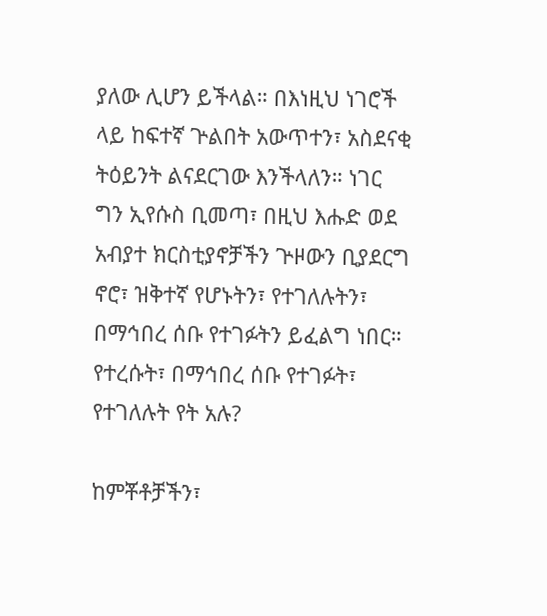ያለው ሊሆን ይችላል። በእነዚህ ነገሮች ላይ ከፍተኛ ጕልበት አውጥተን፣ አስደናቂ ትዕይንት ልናደርገው እንችላለን። ነገር ግን ኢየሱስ ቢመጣ፣ በዚህ እሑድ ወደ አብያተ ክርስቲያኖቻችን ጕዞውን ቢያደርግ ኖሮ፣ ዝቅተኛ የሆኑትን፣ የተገለሉትን፣ በማኅበረ ሰቡ የተገፉትን ይፈልግ ነበር። የተረሱት፣ በማኅበረ ሰቡ የተገፉት፣ የተገለሉት የት አሉ?

ከምቾቶቻችን፣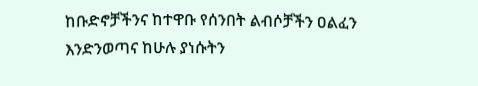ከቡድኖቻችንና ከተዋቡ የሰንበት ልብሶቻችን ዐልፈን እንድንወጣና ከሁሉ ያነሱትን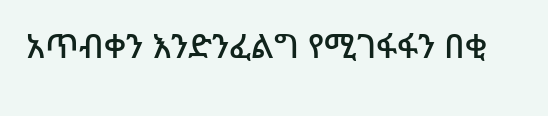አጥብቀን እንድንፈልግ የሚገፋፋን በቂ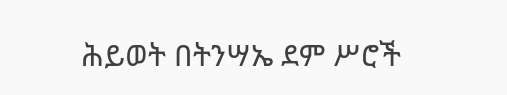ሕይወት በትንሣኤ ደም ሥሮች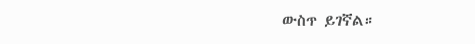ውስጥ ይገኛል።